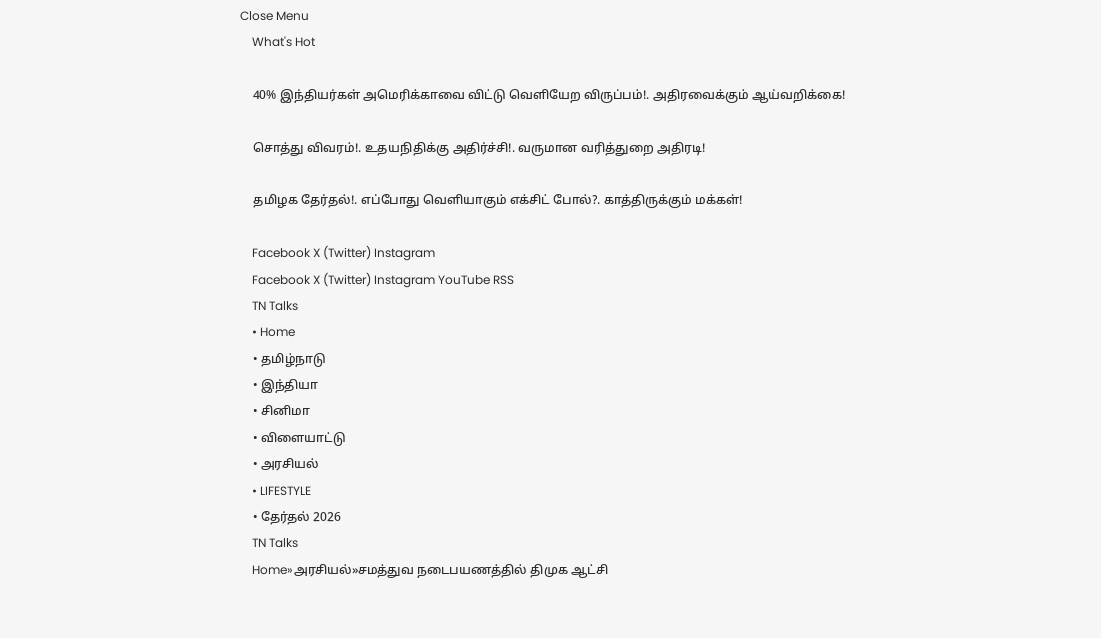Close Menu
    What's Hot

    40% இந்தியர்கள் அமெரிக்காவை விட்டு வெளியேற விருப்பம்!. அதிரவைக்கும் ஆய்வறிக்கை!

    சொத்து விவரம்!. உதயநிதிக்கு அதிர்ச்சி!. வருமான வரித்துறை அதிரடி!

    தமிழக தேர்தல்!. எப்போது வெளியாகும் எக்சிட் போல்?. காத்திருக்கும் மக்கள்!

    Facebook X (Twitter) Instagram
    Facebook X (Twitter) Instagram YouTube RSS
    TN Talks
    • Home
    • தமிழ்நாடு
    • இந்தியா
    • சினிமா
    • விளையாட்டு
    • அரசியல்
    • LIFESTYLE
    • தேர்தல் 2026
    TN Talks
    Home»அரசியல்»சமத்துவ நடைபயணத்தில் திமுக ஆட்சி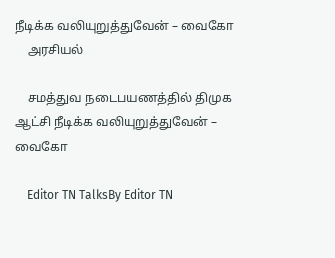நீடிக்க வலியுறுத்துவேன் – வைகோ
    அரசியல்

    சமத்துவ நடைபயணத்தில் திமுக ஆட்சி நீடிக்க வலியுறுத்துவேன் – வைகோ

    Editor TN TalksBy Editor TN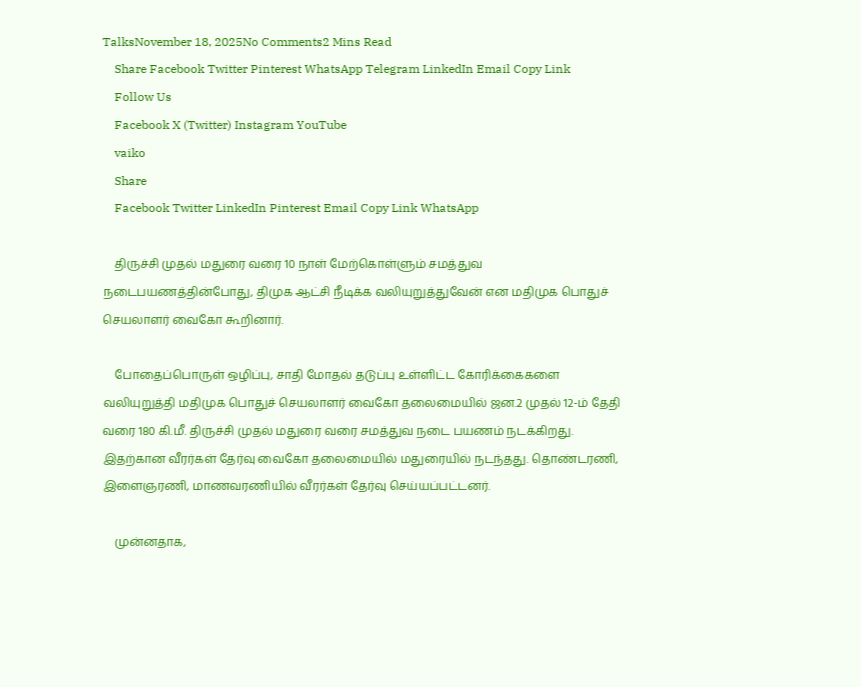TalksNovember 18, 2025No Comments2 Mins Read
    Share Facebook Twitter Pinterest WhatsApp Telegram LinkedIn Email Copy Link
    Follow Us
    Facebook X (Twitter) Instagram YouTube
    vaiko
    Share
    Facebook Twitter LinkedIn Pinterest Email Copy Link WhatsApp

    திருச்சி முதல் மதுரை வரை 10 நாள் மேற்கொள்ளும் சமத்துவ நடைபயணத்தின்போது, திமுக ஆட்சி நீடிக்க வலியுறுத்துவேன் என மதிமுக பொதுச் செயலாளர் வைகோ கூறினார்.

    போதைப்பொருள் ஒழிப்பு, சாதி மோதல் தடுப்பு உள்ளிட்ட கோரிக்கைகளை வலியுறுத்தி மதிமுக பொதுச் செயலாளர் வைகோ தலைமையில் ஜன.2 முதல் 12-ம் தேதி வரை 180 கி.மீ. திருச்சி முதல் மதுரை வரை சமத்துவ நடை பயணம் நடக்கிறது. இதற்கான வீரர்கள் தேர்வு வைகோ தலைமையில் மதுரையில் நடந்தது. தொண்டரணி, இளைஞரணி, மாணவரணியில் வீரர்கள் தேர்வு செய்யப்பட்டனர்.

    முன்னதாக,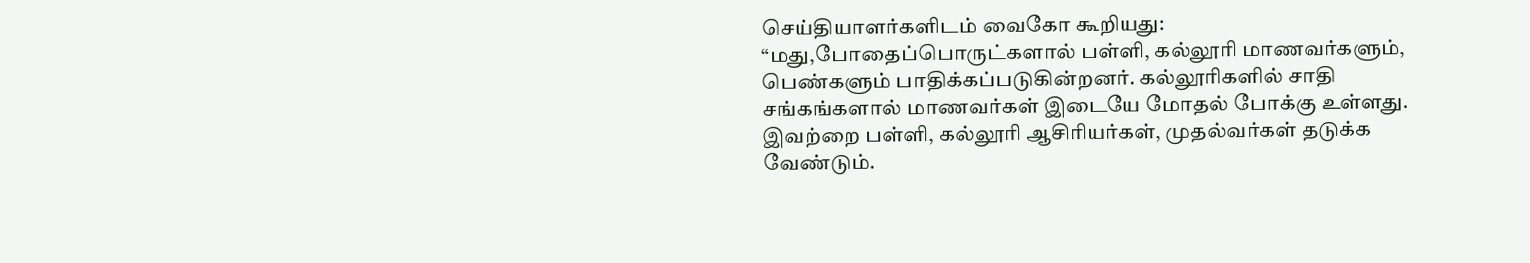செய்தியாளர்களிடம் வைகோ கூறியது: “மது,போதைப்பொருட்களால் பள்ளி, கல்லூரி மாணவர்களும், பெண்களும் பாதிக்கப்படுகின்றனர். கல்லூரிகளில் சாதி சங்கங்களால் மாணவர்கள் இடையே மோதல் போக்கு உள்ளது. இவற்றை பள்ளி, கல்லூரி ஆசிரியர்கள், முதல்வர்கள் தடுக்க வேண்டும்.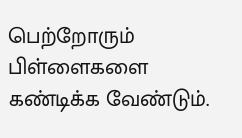பெற்றோரும் பிள்ளைகளை கண்டிக்க வேண்டும்.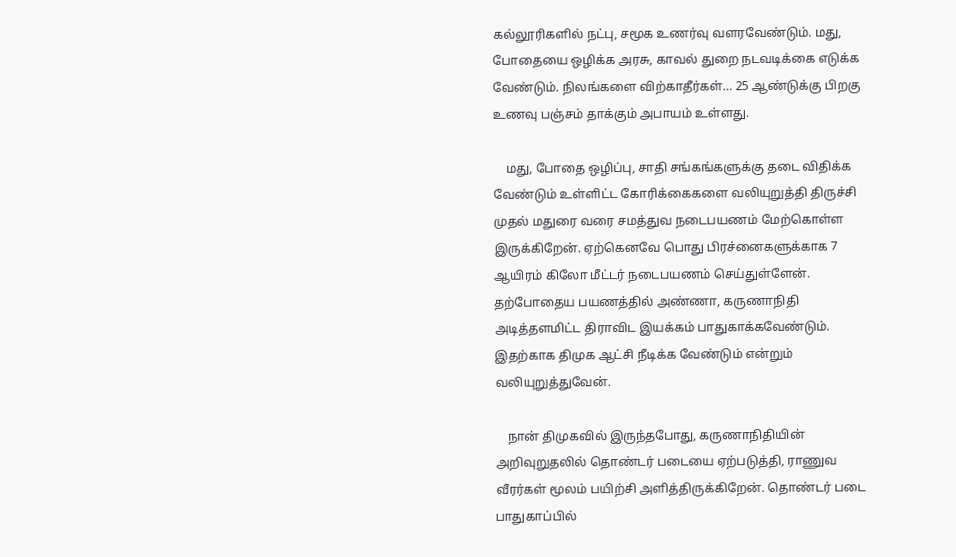கல்லூரிகளில் நட்பு, சமூக உணர்வு வளரவேண்டும். மது, போதையை ஒழிக்க அரசு, காவல் துறை நடவடிக்கை எடுக்க வேண்டும். நிலங்களை விற்காதீர்கள்… 25 ஆண்டுக்கு பிறகு உணவு பஞ்சம் தாக்கும் அபாயம் உள்ளது.

    மது, போதை ஒழிப்பு, சாதி சங்கங்களுக்கு தடை விதிக்க வேண்டும் உள்ளிட்ட கோரிக்கைகளை வலியுறுத்தி திருச்சி முதல் மதுரை வரை சமத்துவ நடைபயணம் மேற்கொள்ள இருக்கிறேன். ஏற்கெனவே பொது பிரச்னைகளுக்காக 7 ஆயிரம் கிலோ மீட்டர் நடைபயணம் செய்துள்ளேன். தற்போதைய பயணத்தில் அண்ணா, கருணாநிதி அடித்தளமிட்ட திராவிட இயக்கம் பாதுகாக்கவேண்டும். இதற்காக திமுக ஆட்சி நீடிக்க வேண்டும் என்றும் வலியுறுத்துவேன்.

    நான் திமுகவில் இருந்தபோது, கருணாநிதியின் அறிவுறுதலில் தொண்டர் படையை ஏற்படுத்தி, ராணுவ வீரர்கள் மூலம் பயிற்சி அளித்திருக்கிறேன். தொண்டர் படை பாதுகாப்பில்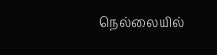நெல்லையில்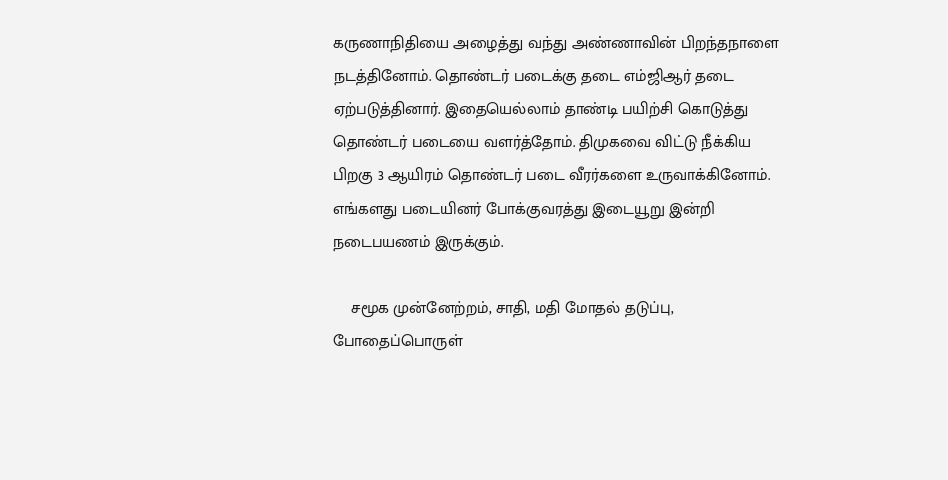கருணாநிதியை அழைத்து வந்து அண்ணாவின் பிறந்தநாளை நடத்தினோம். தொண்டர் படைக்கு தடை எம்ஜிஆர் தடை ஏற்படுத்தினார். இதையெல்லாம் தாண்டி பயிற்சி கொடுத்து தொண்டர் படையை வளர்த்தோம். திமுகவை விட்டு நீக்கிய பிறகு 3 ஆயிரம் தொண்டர் படை வீரர்களை உருவாக்கினோம். எங்களது படையினர் போக்குவரத்து இடையூறு இன்றி நடைபயணம் இருக்கும்.

    சமூக முன்னேற்றம், சாதி, மதி மோதல் தடுப்பு, போதைப்பொருள்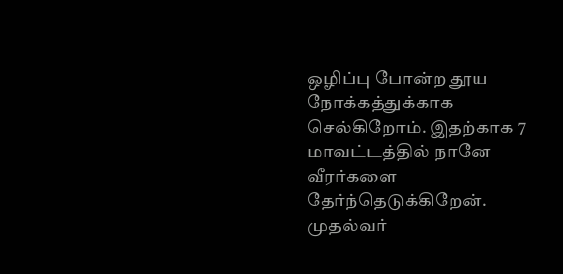ஒழிப்பு போன்ற தூய நோக்கத்துக்காக செல்கிறோம். இதற்காக 7 மாவட்டத்தில் நானே வீரர்களை தேர்ந்தெடுக்கிறேன். முதல்வர்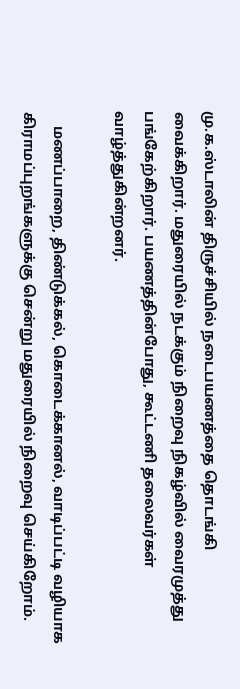மு.க.ஸ்டாலின் திருச்சியில் நடைபயணத்தை தொடங்கி வைக்கிறார். மதுரையில் நடக்கும் நிறைவு நிகழ்வில் வைரமுத்து பங்கேற்கிறார். பயணத்தின்போது, கூட்டணி தலைவர்கள் வாழ்த்துகின்றனர்.

    மணப்பாறை, திண்டுக்கல், கொடைக்கானல், வாடிப்பட்டி வழியாக கிராமப்புறங்களுக்கு சென்று மதுரையில் நிறைவு செய்கிறோம்.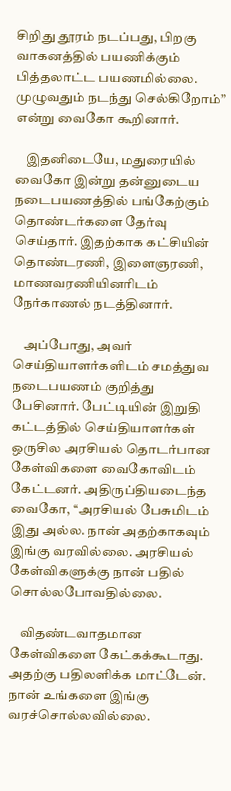சிறிது தூரம் நடப்பது, பிறகு வாகனத்தில் பயணிக்கும் பித்தலாட்ட பயணமில்லை. முழுவதும் நடந்து செல்கிறோம்” என்று வைகோ கூறினார்.

    இதனிடையே, மதுரையில் வைகோ இன்று தன்னுடைய நடைபயணத்தில் பங்கேற்கும் தொண்டர்களை தேர்வு செய்தார். இதற்காக கட்சியின் தொண்டரணி, இளைஞரணி, மாணவரணியினரிடம் நேர்காணல் நடத்தினார்.

    அப்போது, அவர் செய்தியாளர்களிடம் சமத்துவ நடைபயணம் குறித்து பேசினார். பேட்டியின் இறுதி கட்டத்தில் செய்தியாளர்கள் ஒருசில அரசியல் தொடர்பான கேள்விகளை வைகோவிடம் கேட்டனர். அதிருப்தியடைந்த வைகோ, ‘‘அரசியல் பேசுமிடம் இது அல்ல. நான் அதற்காகவும் இங்கு வரவில்லை. அரசியல் கேள்விகளுக்கு நான் பதில் சொல்லபோவதில்லை.

    விதண்டவாதமான கேள்விகளை கேட்கக்கூடாது. அதற்கு பதிலளிக்க மாட்டேன். நான் உங்களை இங்கு வரச்சொல்லவில்லை.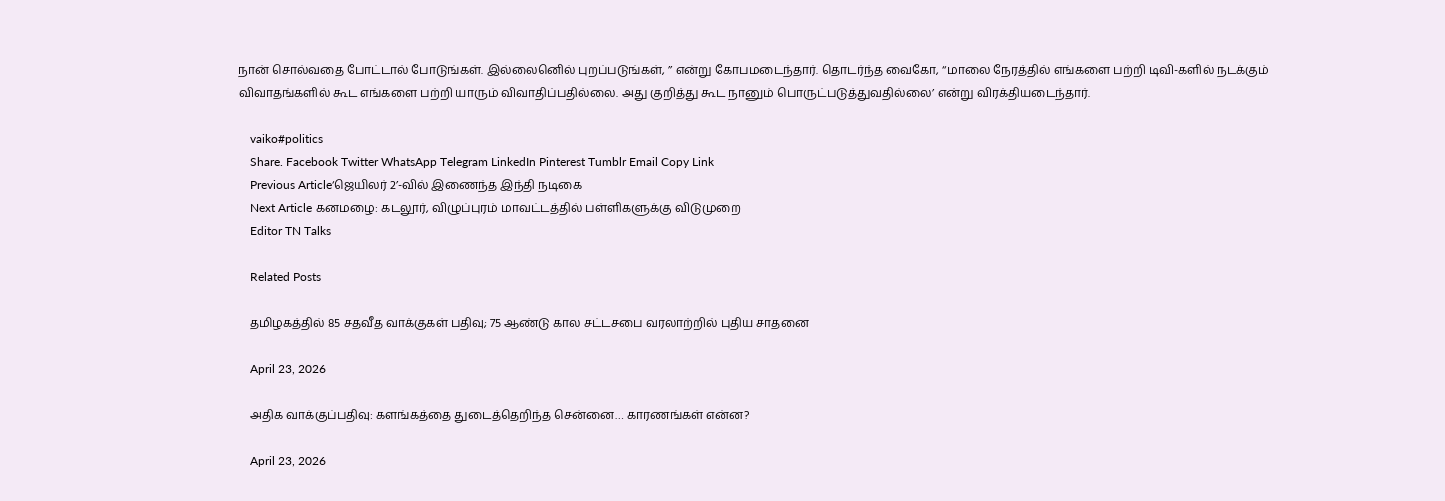நான் சொல்வதை போட்டால் போடுங்கள். இல்லைனெில் புறப்படுங்கள், ’’ என்று கோபமடைந்தார். தொடர்ந்த வைகோ, ‘‘மாலை நேரத்தில் எங்களை பற்றி டிவி-களில் நடக்கும் விவாதங்களில் கூட எங்களை பற்றி யாரும் விவாதிப்பதில்லை. அது குறித்து கூட நானும் பொருட்படுத்துவதில்லை’ என்று விரக்தியடைந்தார்.

    vaiko#politics
    Share. Facebook Twitter WhatsApp Telegram LinkedIn Pinterest Tumblr Email Copy Link
    Previous Article‘ஜெயிலர் 2’-வில் இணைந்த இந்தி நடிகை
    Next Article கனமழை: கடலூர், விழுப்புரம் மாவட்டத்தில் பள்ளிகளுக்கு விடுமுறை
    Editor TN Talks

    Related Posts

    தமிழகத்தில் 85 சதவீத வாக்குகள் பதிவு; 75 ஆண்டு கால சட்டசபை வரலாற்றில் புதிய சாதனை

    April 23, 2026

    அதிக வாக்குப்பதிவு: களங்கத்தை துடைத்தெறிந்த சென்னை… காரணங்கள் என்ன?

    April 23, 2026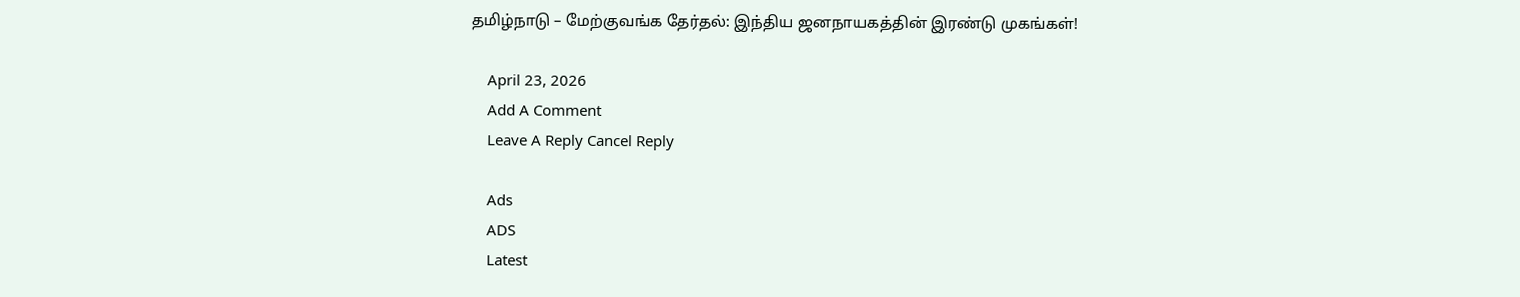தமிழ்நாடு – மேற்குவங்க தேர்தல்: இந்திய ஜனநாயகத்தின் இரண்டு முகங்கள்!

    April 23, 2026
    Add A Comment
    Leave A Reply Cancel Reply

    Ads
    ADS
    Latest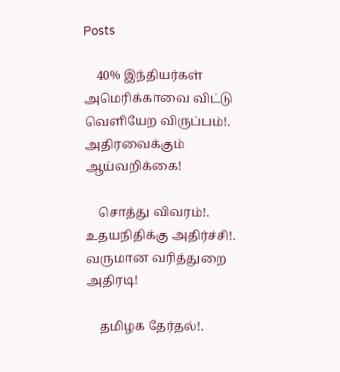Posts

    40% இந்தியர்கள் அமெரிக்காவை விட்டு வெளியேற விருப்பம்!. அதிரவைக்கும் ஆய்வறிக்கை!

    சொத்து விவரம்!. உதயநிதிக்கு அதிர்ச்சி!. வருமான வரித்துறை அதிரடி!

    தமிழக தேர்தல்!.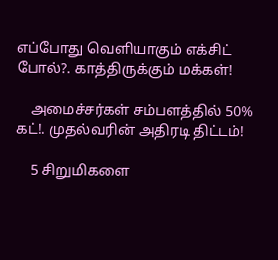எப்போது வெளியாகும் எக்சிட் போல்?. காத்திருக்கும் மக்கள்!

    அமைச்சர்கள் சம்பளத்தில் 50% கட்!. முதல்வரின் அதிரடி திட்டம்!

    5 சிறுமிகளை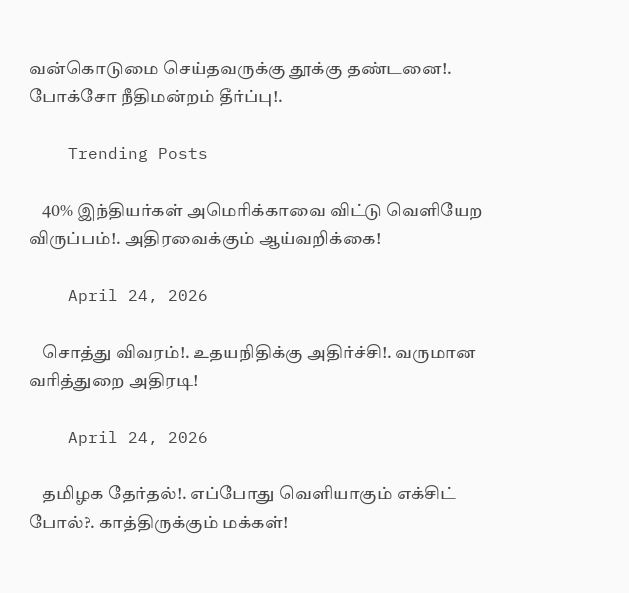வன்கொடுமை செய்தவருக்கு தூக்கு தண்டனை!. போக்சோ நீதிமன்றம் தீர்ப்பு!.

    Trending Posts

    40% இந்தியர்கள் அமெரிக்காவை விட்டு வெளியேற விருப்பம்!. அதிரவைக்கும் ஆய்வறிக்கை!

    April 24, 2026

    சொத்து விவரம்!. உதயநிதிக்கு அதிர்ச்சி!. வருமான வரித்துறை அதிரடி!

    April 24, 2026

    தமிழக தேர்தல்!. எப்போது வெளியாகும் எக்சிட் போல்?. காத்திருக்கும் மக்கள்!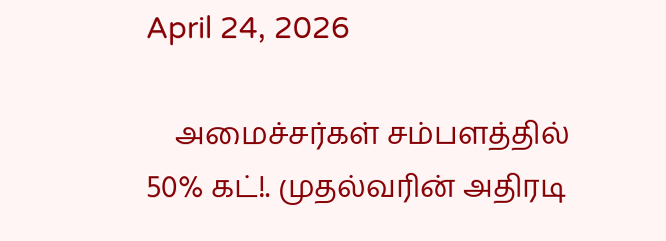April 24, 2026

    அமைச்சர்கள் சம்பளத்தில் 50% கட்!. முதல்வரின் அதிரடி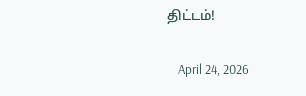திட்டம்!

    April 24, 2026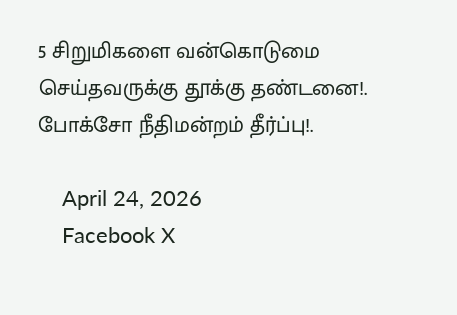5 சிறுமிகளை வன்கொடுமை செய்தவருக்கு தூக்கு தண்டனை!. போக்சோ நீதிமன்றம் தீர்ப்பு!.

    April 24, 2026
    Facebook X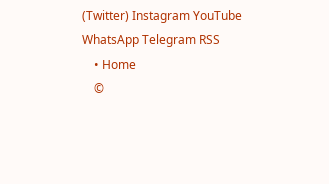(Twitter) Instagram YouTube WhatsApp Telegram RSS
    • Home
    ©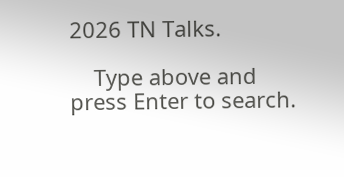2026 TN Talks.

    Type above and press Enter to search.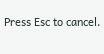Press Esc to cancel.